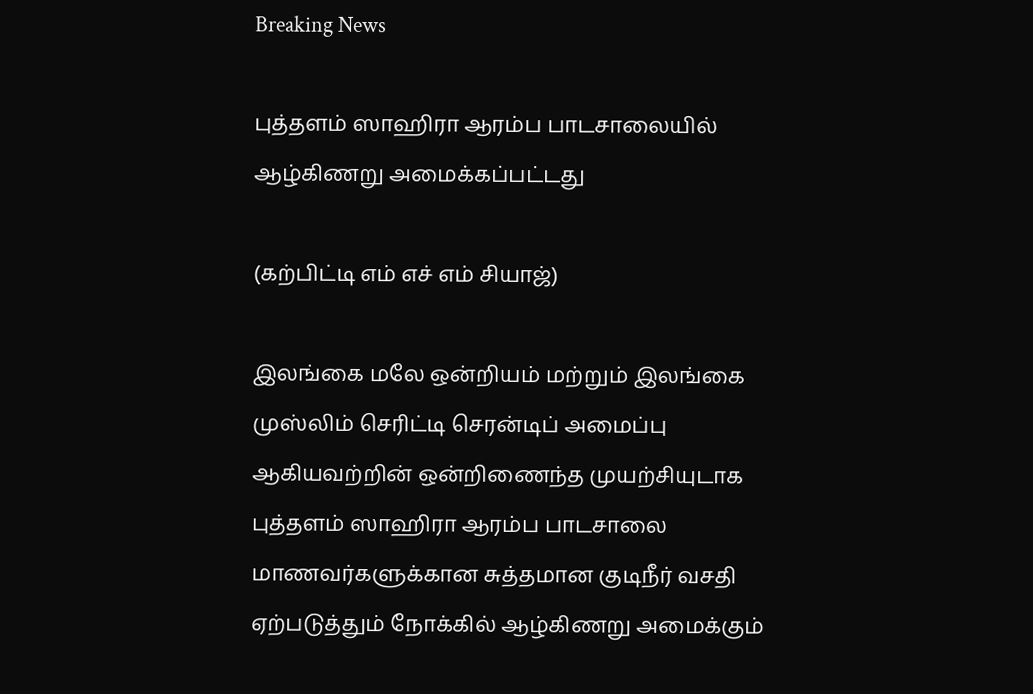Breaking News

புத்தளம் ஸாஹிரா ஆரம்ப பாடசாலையில் ஆழ்கிணறு அமைக்கப்பட்டது

(கற்பிட்டி எம் எச் எம் சியாஜ்)

இலங்கை மலே ஒன்றியம் மற்றும் இலங்கை முஸ்லிம் செரிட்டி செரன்டிப் அமைப்பு ஆகியவற்றின் ஒன்றிணைந்த முயற்சியுடாக புத்தளம் ஸாஹிரா ஆரம்ப பாடசாலை மாணவர்களுக்கான சுத்தமான குடிநீர் வசதி ஏற்படுத்தும் நோக்கில் ஆழ்கிணறு அமைக்கும்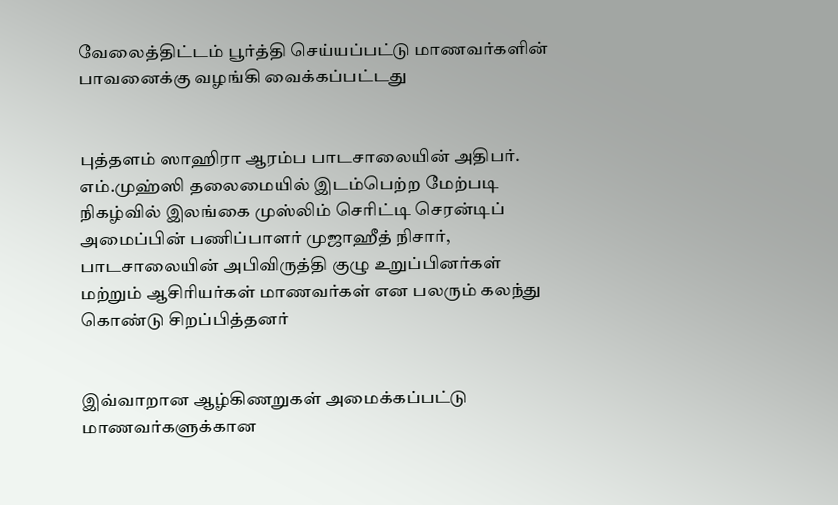வேலைத்திட்டம் பூர்த்தி செய்யப்பட்டு மாணவர்களின் பாவனைக்கு வழங்கி வைக்கப்பட்டது


புத்தளம் ஸாஹிரா ஆரம்ப பாடசாலையின் அதிபர். எம்.முஹ்ஸி தலைமையில் இடம்பெற்ற மேற்படி நிகழ்வில் இலங்கை முஸ்லிம் செரிட்டி செரன்டிப் அமைப்பின் பணிப்பாளர் முஜாஹீத் நிசார், பாடசாலையின் அபிவிருத்தி குழு உறுப்பினர்கள் மற்றும் ஆசிரியர்கள் மாணவர்கள் என பலரும் கலந்து கொண்டு சிறப்பித்தனர்


இவ்வாறான ஆழ்கிணறுகள் அமைக்கப்பட்டு மாணவர்களுக்கான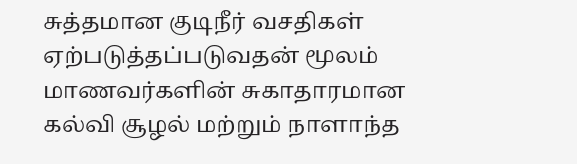சுத்தமான குடிநீர் வசதிகள் ஏற்படுத்தப்படுவதன் மூலம் மாணவர்களின் சுகாதாரமான கல்வி சூழல் மற்றும் நாளாந்த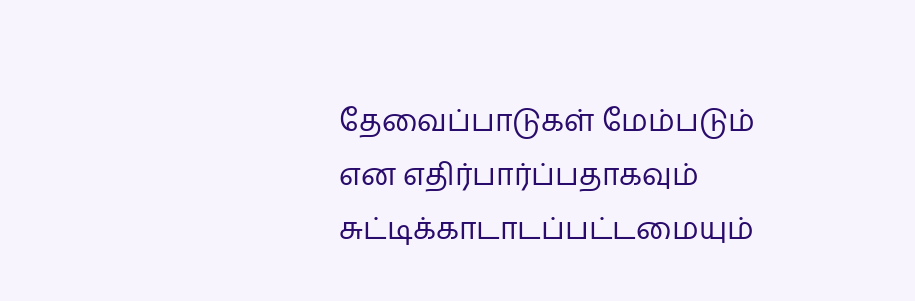தேவைப்பாடுகள் மேம்படும் என எதிர்பார்ப்பதாகவும் சுட்டிக்காடாடப்பட்டமையும்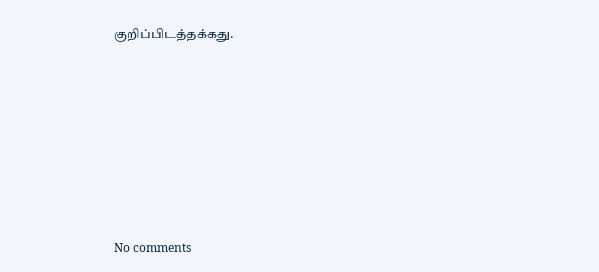குறிப்பிடத்தக்கது.







No comments